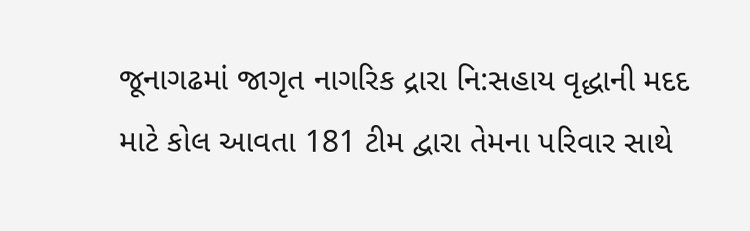જૂનાગઢમાં જાગૃત નાગરિક દ્રારા નિ:સહાય વૃદ્ધાની મદદ માટે કોલ આવતા 181 ટીમ દ્વારા તેમના પરિવાર સાથે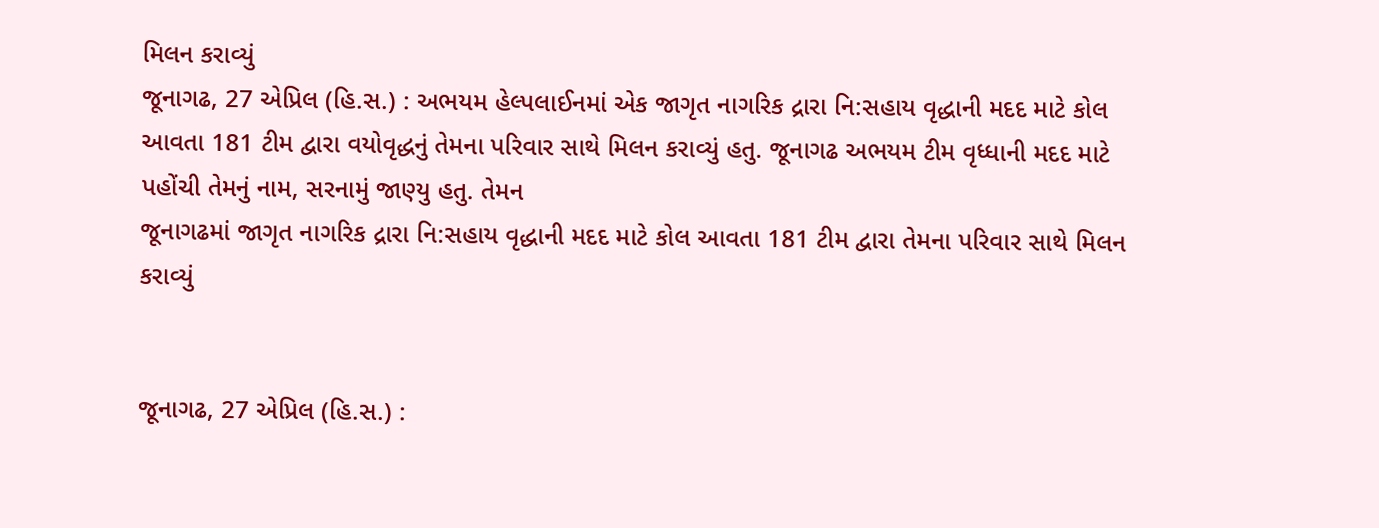મિલન કરાવ્યું
જૂનાગઢ, 27 એપ્રિલ (હિ.સ.) : અભયમ હેલ્પલાઈનમાં એક જાગૃત નાગરિક દ્રારા નિ:સહાય વૃદ્ધાની મદદ માટે કોલ આવતા 181 ટીમ દ્વારા વયોવૃદ્ધનું તેમના પરિવાર સાથે મિલન કરાવ્યું હતુ. જૂનાગઢ અભયમ ટીમ વૃધ્ધાની મદદ માટે પહોંચી તેમનું નામ, સરનામું જાણ્યુ હતુ. તેમન
જૂનાગઢમાં જાગૃત નાગરિક દ્રારા નિ:સહાય વૃદ્ધાની મદદ માટે કોલ આવતા 181 ટીમ દ્વારા તેમના પરિવાર સાથે મિલન કરાવ્યું


જૂનાગઢ, 27 એપ્રિલ (હિ.સ.) :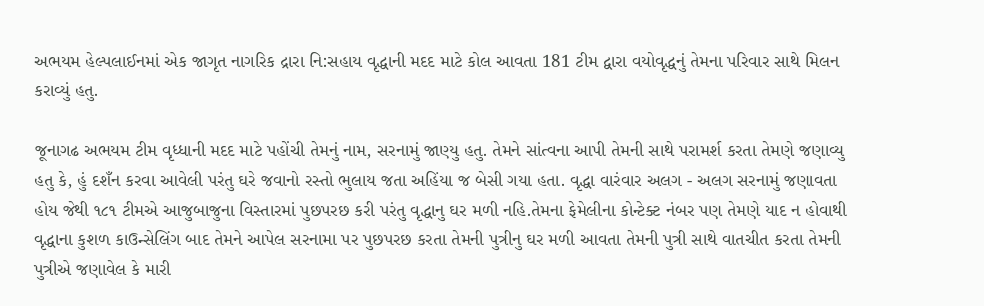અભયમ હેલ્પલાઈનમાં એક જાગૃત નાગરિક દ્રારા નિ:સહાય વૃદ્ધાની મદદ માટે કોલ આવતા 181 ટીમ દ્વારા વયોવૃદ્ધનું તેમના પરિવાર સાથે મિલન કરાવ્યું હતુ.

જૂનાગઢ અભયમ ટીમ વૃધ્ધાની મદદ માટે પહોંચી તેમનું નામ, સરનામું જાણ્યુ હતુ. તેમને સાંત્વના આપી તેમની સાથે પરામર્શ કરતા તેમણે જણાવ્યુ હતુ કે, હું દશઁન કરવા આવેલી પરંતુ ઘરે જવાનો રસ્તો ભુલાય જતા અહિંયા જ બેસી ગયા હતા. વૃદ્ધા વારંવાર અલગ - અલગ સરનામું જણાવતા હોય જેથી ૧૮૧ ટીમએ આજુબાજુના વિસ્તારમાં પુછપરછ કરી પરંતુ વૃદ્ધાનુ ઘર મળી નહિ.તેમના ફેમેલીના કોન્ટેક્ટ નંબર પણ તેમણે યાદ ન હોવાથી વૃદ્ધાના કુશળ કાઉન્સેલિંગ બાદ તેમને આપેલ સરનામા પર પુછપરછ કરતા તેમની પુત્રીનુ ઘર મળી આવતા તેમની પુત્રી સાથે વાતચીત કરતા તેમની પુત્રીએ જણાવેલ કે મારી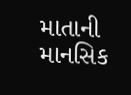માતાની માનસિક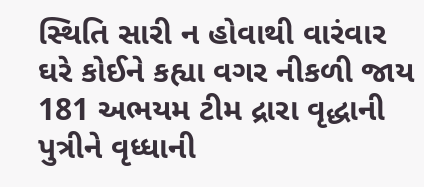સ્થિતિ સારી ન હોવાથી વારંવાર ઘરે કોઈને કહ્યા વગર નીકળી જાય 181 અભયમ ટીમ દ્રારા વૃદ્ધાની પુત્રીને વૃધ્ધાની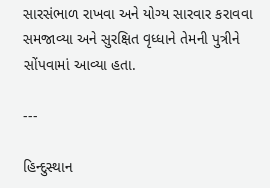સારસંભાળ રાખવા અને યોગ્ય સારવાર કરાવવા સમજાવ્યા અને સુરક્ષિત વૃધ્ધાને તેમની પુત્રીને સોંપવામાં આવ્યા હતા.

---

હિન્દુસ્થાન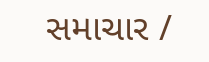સમાચાર /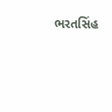ભરતસિંહ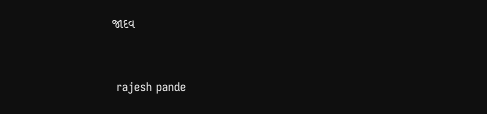જાદવ


 rajesh pande